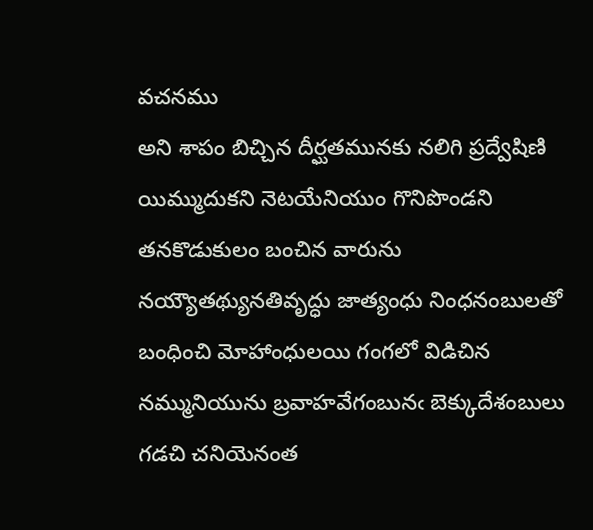వచనము
అని శాపం బిచ్చిన దీర్ఘతమునకు నలిగి ప్రద్వేషిణి యిమ్ముదుకని నెటయేనియుం గొనిపొండని తనకొడుకులం బంచిన వారును నయ్యౌతథ్యునతివృద్ధు జాత్యంధు నింధనంబులతో బంధించి మోహాంధులయి గంగలో విడిచిన నమ్మునియును బ్రవాహవేగంబునఁ బెక్కుదేశంబులు గడచి చనియెనంత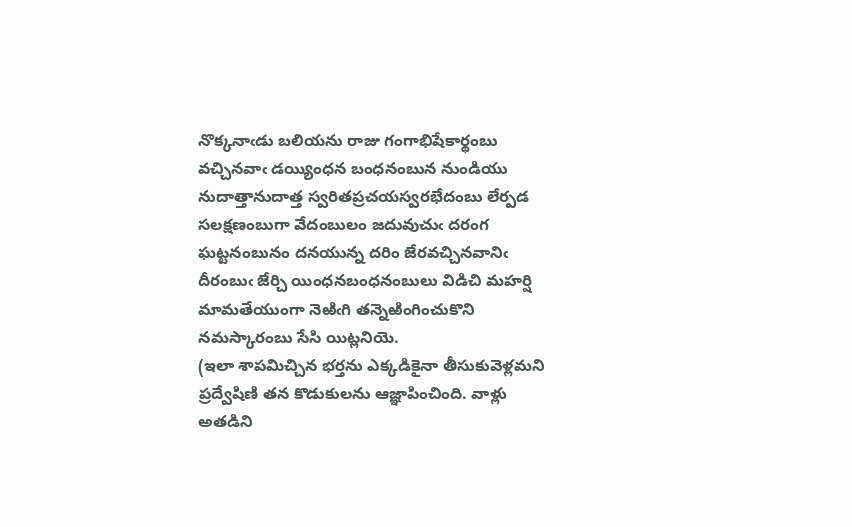నొక్కనాఁడు బలియను రాజు గంగాభిషేకార్థంబు వచ్చినవాఁ డయ్యింధన బంధనంబున నుండియు నుదాత్తానుదాత్త స్వరితప్రచయస్వరభేదంబు లేర్పడ సలక్షణంబుగా వేదంబులం జదువుచుఁ దరంగ ఘట్టనంబునం దనయున్న దరిం జేరవచ్చినవానిఁ దీరంబుఁ జేర్చి యింధనబంధనంబులు విడిచి మహర్షి మామతేయుంగా నెఱిఁగి తన్నెఱింగించుకొని నమస్కారంబు సేసి యిట్లనియె.
(ఇలా శాపమిచ్చిన భర్తను ఎక్కడికైనా తీసుకువెళ్లమని ప్రద్వేషిణి తన కొడుకులను ఆజ్ఞాపించింది. వాళ్లు అతడిని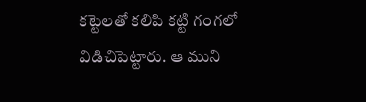కట్టెలతో కలిపి కట్టి గంగలో విడిచిపెట్టారు. ఆ ముని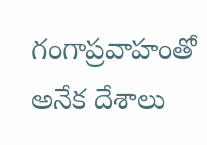గంగాప్రవాహంతో అనేక దేశాలు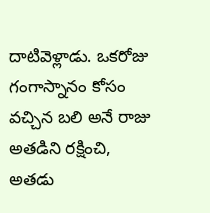దాటివెళ్లాడు. ఒకరోజు గంగాస్నానం కోసం వచ్చిన బలి అనే రాజు అతడిని రక్షించి, అతడు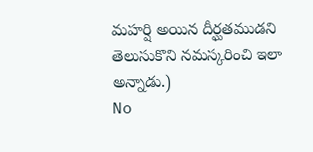మహర్షి అయిన దీర్ఘతముడని తెలుసుకొని నమస్కరించి ఇలా అన్నాడు.)
No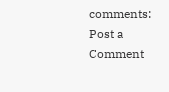comments:
Post a Comment